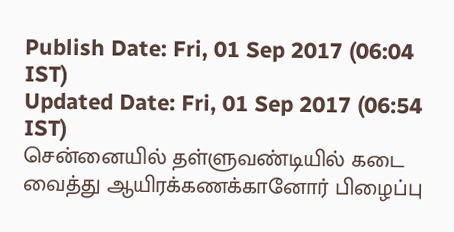Publish Date: Fri, 01 Sep 2017 (06:04 IST)
Updated Date: Fri, 01 Sep 2017 (06:54 IST)
சென்னையில் தள்ளுவண்டியில் கடை வைத்து ஆயிரக்கணக்கானோர் பிழைப்பு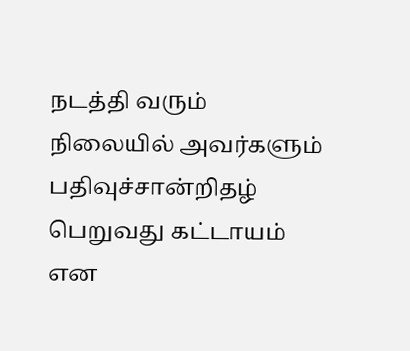நடத்தி வரும் நிலையில் அவர்களும் பதிவுச்சான்றிதழ் பெறுவது கட்டாயம் என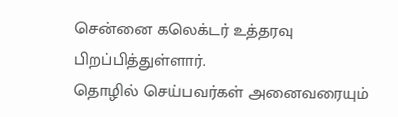சென்னை கலெக்டர் உத்தரவு பிறப்பித்துள்ளார்.
தொழில் செய்பவர்கள் அனைவரையும்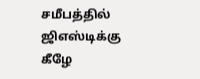சமீபத்தில் ஜிஎஸ்டிக்கு கீழே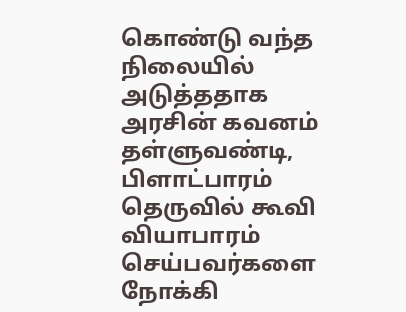கொண்டு வந்த நிலையில் அடுத்ததாக அரசின் கவனம் தள்ளுவண்டி, பிளாட்பாரம் தெருவில் கூவி வியாபாரம் செய்பவர்களை நோக்கி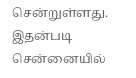சென்றுள்ளது. இதன்படி சென்னையில்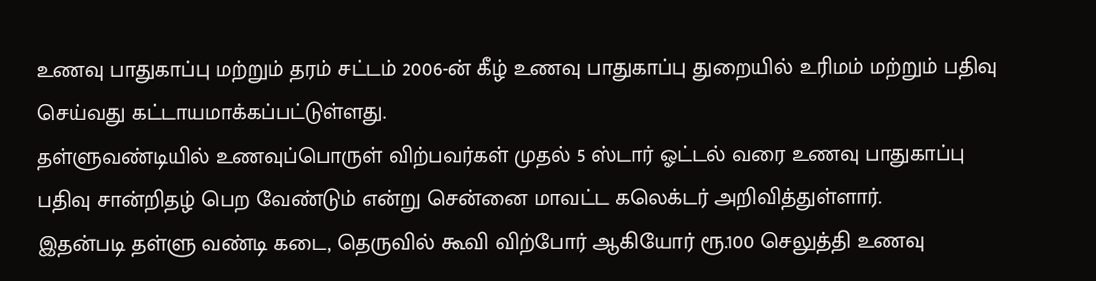உணவு பாதுகாப்பு மற்றும் தரம் சட்டம் 2006-ன் கீழ் உணவு பாதுகாப்பு துறையில் உரிமம் மற்றும் பதிவு செய்வது கட்டாயமாக்கப்பட்டுள்ளது.
தள்ளுவண்டியில் உணவுப்பொருள் விற்பவர்கள் முதல் 5 ஸ்டார் ஓட்டல் வரை உணவு பாதுகாப்பு பதிவு சான்றிதழ் பெற வேண்டும் என்று சென்னை மாவட்ட கலெக்டர் அறிவித்துள்ளார்.
இதன்படி தள்ளு வண்டி கடை, தெருவில் கூவி விற்போர் ஆகியோர் ரூ.100 செலுத்தி உணவு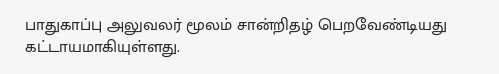பாதுகாப்பு அலுவலர் மூலம் சான்றிதழ் பெறவேண்டியது கட்டாயமாகியுள்ளது.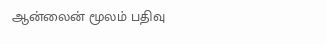ஆன்லைன் மூலம் பதிவு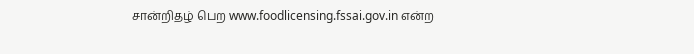சான்றிதழ் பெற www.foodlicensing.fssai.gov.in என்ற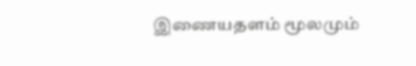இணையதளம் மூலமும்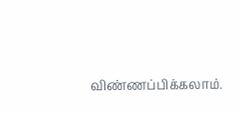விண்ணப்பிக்கலாம்.